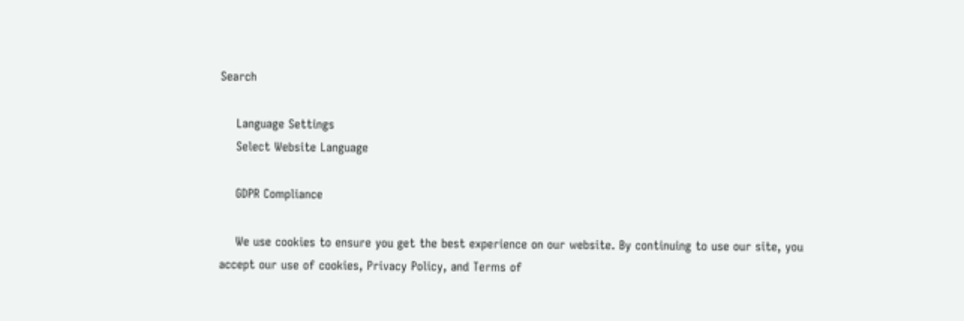Search

    Language Settings
    Select Website Language

    GDPR Compliance

    We use cookies to ensure you get the best experience on our website. By continuing to use our site, you accept our use of cookies, Privacy Policy, and Terms of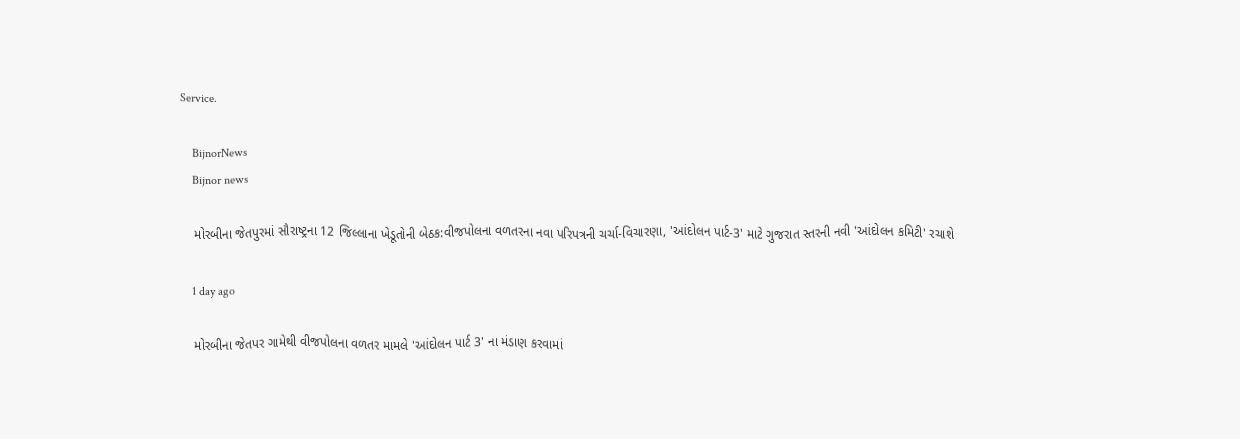Service.

    BijnorNews
    Bijnor news

    મોરબીના જેતપુરમાં સૌરાષ્ટ્રના 12 જિલ્લાના ખેડૂતોની બેઠક:વીજપોલના વળતરના નવા પરિપત્રની ચર્ચા-વિચારણા, 'આંદોલન પાર્ટ-3' માટે ગુજરાત સ્તરની નવી 'આંદોલન કમિટી' રચાશે

    1 day ago

    મોરબીના જેતપર ગામેથી વીજપોલના વળતર મામલે 'આંદોલન પાર્ટ 3' ના મંડાણ કરવામાં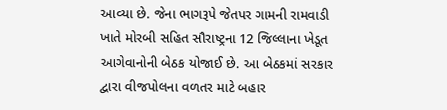આવ્યા છે. જેના ભાગરૂપે જેતપર ગામની રામવાડી ખાતે મોરબી સહિત સૌરાષ્ટ્રના 12 જિલ્લાના ખેડૂત આગેવાનોની બેઠક યોજાઈ છે. આ બેઠકમાં સરકાર દ્વારા વીજપોલના વળતર માટે બહાર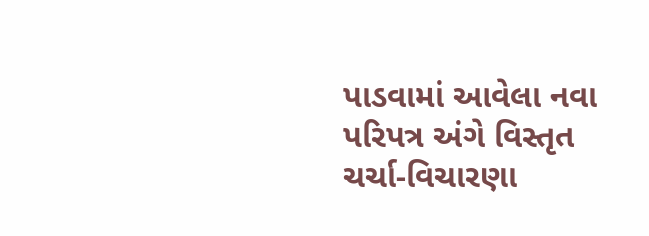પાડવામાં આવેલા નવા પરિપત્ર અંગે વિસ્તૃત ચર્ચા-વિચારણા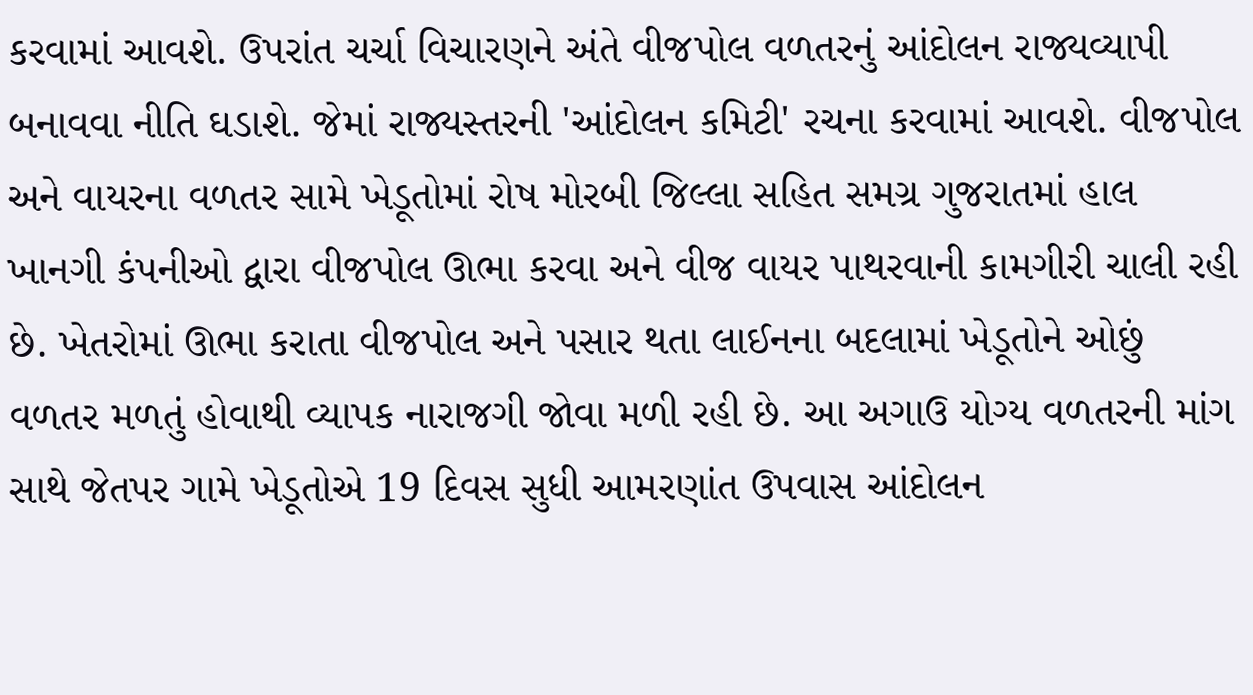કરવામાં આવશે. ઉપરાંત ચર્ચા વિચારણને અંતે વીજપોલ વળતરનું આંદોલન રાજ્યવ્યાપી બનાવવા નીતિ ઘડાશે. જેમાં રાજ્યસ્તરની 'આંદોલન કમિટી' રચના કરવામાં આવશે. વીજપોલ અને વાયરના વળતર સામે ખેડૂતોમાં રોષ મોરબી જિલ્લા સહિત સમગ્ર ગુજરાતમાં હાલ ખાનગી કંપનીઓ દ્વારા વીજપોલ ઊભા કરવા અને વીજ વાયર પાથરવાની કામગીરી ચાલી રહી છે. ખેતરોમાં ઊભા કરાતા વીજપોલ અને પસાર થતા લાઈનના બદલામાં ખેડૂતોને ઓછું વળતર મળતું હોવાથી વ્યાપક નારાજગી જોવા મળી રહી છે. આ અગાઉ યોગ્ય વળતરની માંગ સાથે જેતપર ગામે ખેડૂતોએ 19 દિવસ સુધી આમરણાંત ઉપવાસ આંદોલન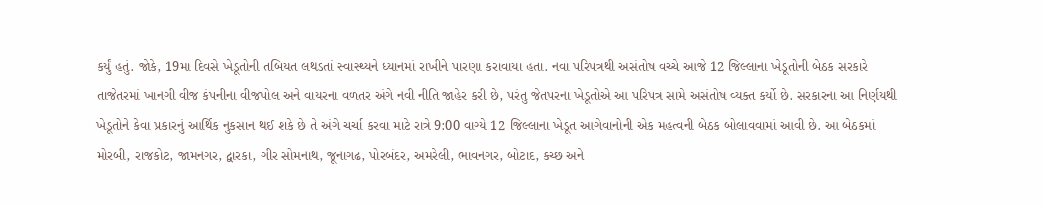કર્યું હતું. જોકે, 19મા દિવસે ખેડૂતોની તબિયત લથડતાં સ્વાસ્થ્યને ધ્યાનમાં રાખીને પારણા કરાવાયા હતા. નવા પરિપત્રથી અસંતોષ વચ્ચે આજે 12 જિલ્લાના ખેડૂતોની બેઠક સરકારે તાજેતરમાં ખાનગી વીજ કંપનીના વીજપોલ અને વાયરના વળતર અંગે નવી નીતિ જાહેર કરી છે, પરંતુ જેતપરના ખેડૂતોએ આ પરિપત્ર સામે અસંતોષ વ્યક્ત કર્યો છે. સરકારના આ નિર્ણયથી ખેડૂતોને કેવા પ્રકારનું આર્થિક નુકસાન થઈ શકે છે તે અંગે ચર્ચા કરવા માટે રાત્રે 9:00 વાગ્યે 12 જિલ્લાના ખેડૂત આગેવાનોની એક મહત્વની બેઠક બોલાવવામાં આવી છે. આ બેઠકમાં મોરબી, રાજકોટ, જામનગર, દ્વારકા, ગીર સોમનાથ, જૂનાગઢ, પોરબંદર, અમરેલી, ભાવનગર, બોટાદ, કચ્છ અને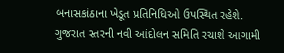બનાસકાંઠાના ખેડૂત પ્રતિનિધિઓ ઉપસ્થિત રહેશે. ગુજરાત સ્તરની નવી આંદોલન સમિતિ રચાશે આગામી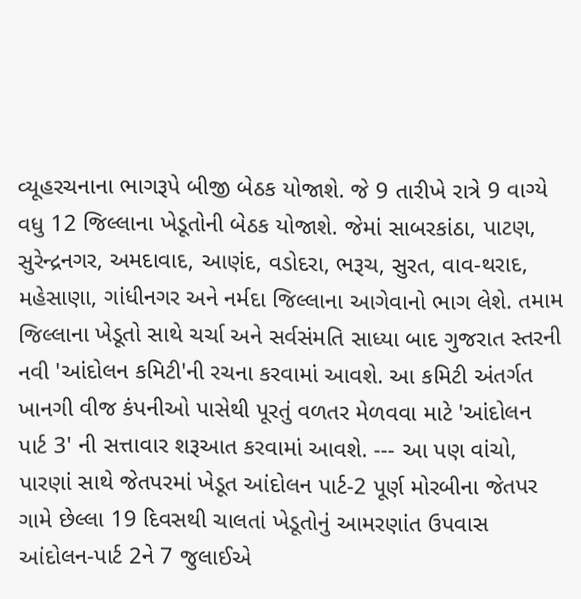વ્યૂહરચનાના ભાગરૂપે બીજી બેઠક યોજાશે. જે 9 તારીખે રાત્રે 9 વાગ્યે વધુ 12 જિલ્લાના ખેડૂતોની બેઠક યોજાશે. જેમાં સાબરકાંઠા, પાટણ, સુરેન્દ્રનગર, અમદાવાદ, આણંદ, વડોદરા, ભરૂચ, સુરત, વાવ-થરાદ, મહેસાણા, ગાંધીનગર અને નર્મદા જિલ્લાના આગેવાનો ભાગ લેશે. તમામ જિલ્લાના ખેડૂતો સાથે ચર્ચા અને સર્વસંમતિ સાધ્યા બાદ ગુજરાત સ્તરની નવી 'આંદોલન કમિટી'ની રચના કરવામાં આવશે. આ કમિટી અંતર્ગત ખાનગી વીજ કંપનીઓ પાસેથી પૂરતું વળતર મેળવવા માટે 'આંદોલન પાર્ટ 3' ની સત્તાવાર શરૂઆત કરવામાં આવશે. --- આ પણ વાંચો, પારણાં સાથે જેતપરમાં ખેડૂત આંદોલન પાર્ટ-2 પૂર્ણ મોરબીના જેતપર ગામે છેલ્લા 19 દિવસથી ચાલતાં ખેડૂતોનું આમરણાંત ઉપવાસ આંદોલન-પાર્ટ 2ને 7 જુલાઈએ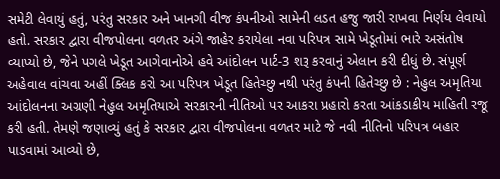સમેટી લેવાયું હતું, પરંતુ સરકાર અને ખાનગી વીજ કંપનીઓ સામેની લડત હજુ જારી રાખવા નિર્ણય લેવાયો હતો. સરકાર દ્વારા વીજપોલના વળતર અંગે જાહેર કરાયેલા નવા પરિપત્ર સામે ખેડૂતોમાં ભારે અસંતોષ વ્યાપ્યો છે, જેને પગલે ખેડૂત આગેવાનોએ હવે આંદોલન પાર્ટ-3 શરૂ કરવાનું એલાન કરી દીધું છે. સંપૂર્ણ અહેવાલ વાંચવા અહીં ક્લિક કરો આ પરિપત્ર ખેડૂત હિતેચ્છુ નથી પરંતુ કંપની હિતેચ્છુ છે : નેહુલ અમૃતિયા આંદોલનના અગ્રણી નેહુલ અમૃતિયાએ સરકારની નીતિઓ પર આકરા પ્રહારો કરતા આંકડાકીય માહિતી રજૂ કરી હતી. તેમણે જણાવ્યું હતું કે સરકાર દ્વારા વીજપોલના વળતર માટે જે નવી નીતિનો પરિપત્ર બહાર પાડવામાં આવ્યો છે,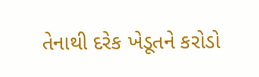તેનાથી દરેક ખેડૂતને કરોડો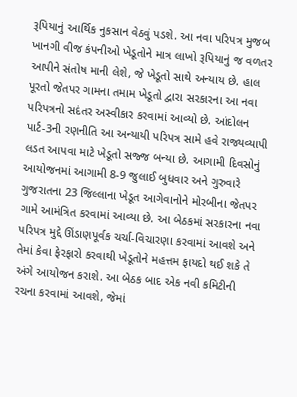રૂપિયાનું આર્થિક નુકસાન વેઠવું પડશે. આ નવા પરિપત્ર મુજબ ખાનગી વીજ કંપનીઓ ખેડૂતોને માત્ર લાખો રૂપિયાનું જ વળતર આપીને સંતોષ માની લેશે, જે ખેડૂતો સાથે અન્યાય છે. હાલ પૂરતો જેતપર ગામના તમામ ખેડૂતો દ્વારા સરકારના આ નવા પરિપત્રનો સદંતર અસ્વીકાર કરવામાં આવ્યો છે. આંદોલન પાર્ટ-3ની રણનીતિ આ અન્યાયી પરિપત્ર સામે હવે રાજ્યવ્યાપી લડત આપવા માટે ખેડૂતો સજ્જ બન્યા છે. આગામી દિવસોનું આયોજનમાં આગામી 8-9 જુલાઈ બુધવાર અને ગુરુવારે ગુજરાતના 23 જિલ્લાના ખેડૂત આગેવાનોને મોરબીના જેતપર ગામે આમંત્રિત કરવામાં આવ્યા છે. આ બેઠકમાં સરકારના નવા પરિપત્ર મુદ્દે ઊંડાણપૂર્વક ચર્ચા-વિચારણા કરવામાં આવશે અને તેમાં કેવા ફેરફારો કરવાથી ખેડૂતોને મહત્તમ ફાયદો થઈ શકે તે અંગે આયોજન કરાશે. આ બેઠક બાદ એક નવી કમિટીની રચના કરવામાં આવશે, જેમાં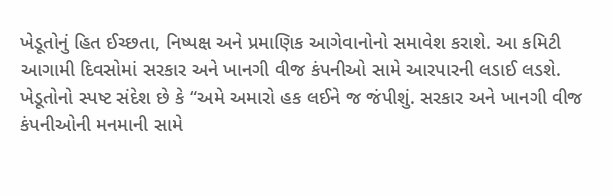ખેડૂતોનું હિત ઈચ્છતા, નિષ્પક્ષ અને પ્રમાણિક આગેવાનોનો સમાવેશ કરાશે. આ કમિટી આગામી દિવસોમાં સરકાર અને ખાનગી વીજ કંપનીઓ સામે આરપારની લડાઈ લડશે. ખેડૂતોનો સ્પષ્ટ સંદેશ છે કે “અમે અમારો હક લઈને જ જંપીશું. સરકાર અને ખાનગી વીજ કંપનીઓની મનમાની સામે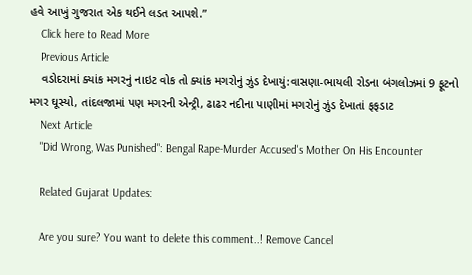હવે આખું ગુજરાત એક થઈને લડત આપશે.”
    Click here to Read More
    Previous Article
    વડોદરામાં ક્યાંક મગરનું નાઇટ વોક તો ક્યાંક મગરોનું ઝુંડ દેખાયું:વાસણા-ભાયલી રોડના બંગલોઝમાં 9 ફૂટનો મગર ઘૂસ્યો, તાંદલજામાં પણ મગરની એન્ટ્રી, ઢાઢર નદીના પાણીમાં મગરોનું ઝુંડ દેખાતાં ફફડાટ
    Next Article
    "Did Wrong, Was Punished": Bengal Rape-Murder Accused's Mother On His Encounter

    Related Gujarat Updates:

    Are you sure? You want to delete this comment..! Remove Cancel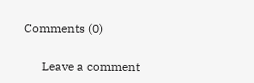Comments (0)

      Leave a comment